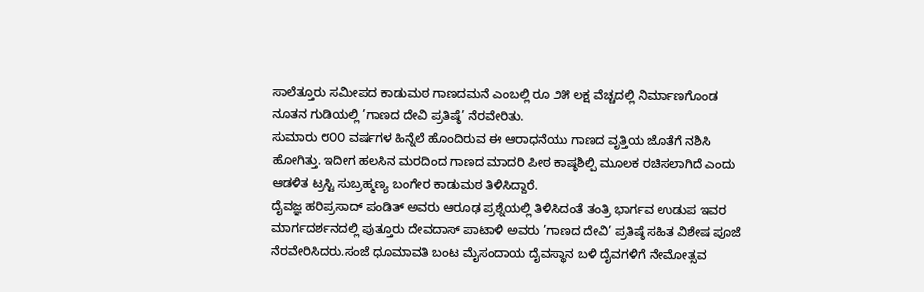ಸಾಲೆತ್ತೂರು ಸಮೀಪದ ಕಾಡುಮಠ ಗಾಣದಮನೆ ಎಂಬಲ್ಲಿ ರೂ ೨೫ ಲಕ್ಷ ವೆಚ್ಚದಲ್ಲಿ ನಿರ್ಮಾಣಗೊಂಡ ನೂತನ ಗುಡಿಯಲ್ಲಿ ’ಗಾಣದ ದೇವಿ ಪ್ರತಿಷ್ಠೆ’ ನೆರವೇರಿತು.
ಸುಮಾರು ೮೦೦ ವರ್ಷಗಳ ಹಿನ್ನೆಲೆ ಹೊಂದಿರುವ ಈ ಆರಾಧನೆಯು ಗಾಣದ ವೃತ್ತಿಯ ಜೊತೆಗೆ ನಶಿಸಿ ಹೋಗಿತ್ತು. ಇದೀಗ ಹಲಸಿನ ಮರದಿಂದ ಗಾಣದ ಮಾದರಿ ಪೀಠ ಕಾಷ್ಠಶಿಲ್ಪಿ ಮೂಲಕ ರಚಿಸಲಾಗಿದೆ ಎಂದು ಆಡಳಿತ ಟ್ರಸ್ಟಿ ಸುಬ್ರಹ್ಮಣ್ಯ ಬಂಗೇರ ಕಾಡುಮಠ ತಿಳಿಸಿದ್ದಾರೆ.
ದೈವಜ್ಞ ಹರಿಪ್ರಸಾದ್ ಪಂಡಿತ್ ಅವರು ಆರೂಢ ಪ್ರಶ್ನೆಯಲ್ಲಿ ತಿಳಿಸಿದಂತೆ ತಂತ್ರಿ ಭಾರ್ಗವ ಉಡುಪ ಇವರ ಮಾರ್ಗದರ್ಶನದಲ್ಲಿ ಪುತ್ತೂರು ದೇವದಾಸ್ ಪಾಟಾಳಿ ಅವರು ’ಗಾಣದ ದೇವಿ’ ಪ್ರತಿಷ್ಠೆ ಸಹಿತ ವಿಶೇಷ ಪೂಜೆ ನೆರವೇರಿಸಿದರು.ಸಂಜೆ ಧೂಮಾವತಿ ಬಂಟ ಮೈಸಂದಾಯ ದೈವಸ್ಥಾನ ಬಳಿ ದೈವಗಳಿಗೆ ನೇಮೋತ್ಸವ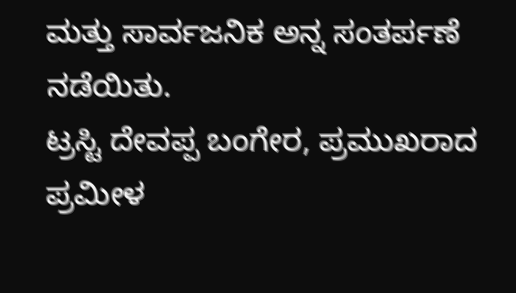ಮತ್ತು ಸಾರ್ವಜನಿಕ ಅನ್ನ ಸಂತರ್ಪಣೆ ನಡೆಯಿತು.
ಟ್ರಸ್ಟಿ ದೇವಪ್ಪ ಬಂಗೇರ, ಪ್ರಮುಖರಾದ ಪ್ರಮೀಳ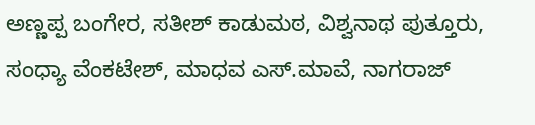ಅಣ್ಣಪ್ಪ ಬಂಗೇರ, ಸತೀಶ್ ಕಾಡುಮಠ, ವಿಶ್ವನಾಥ ಪುತ್ತೂರು, ಸಂಧ್ಯಾ ವೆಂಕಟೇಶ್, ಮಾಧವ ಎಸ್.ಮಾವೆ, ನಾಗರಾಜ್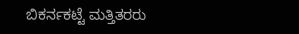ಬಿಕರ್ನಕಟ್ಟೆ ಮತ್ತಿತರರು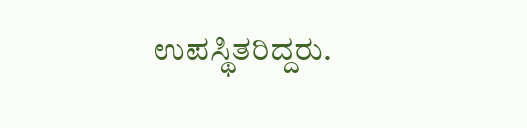ಉಪಸ್ಥಿತರಿದ್ದರು.